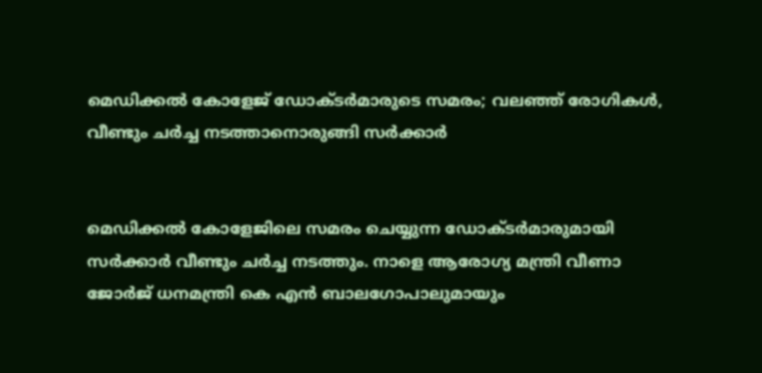മെഡിക്കല്‍ കോളേജ് ഡോക്ടര്‍മാരുടെ സമരം; വലഞ്ഞ് രോഗികള്‍, വീണ്ടും ചര്‍ച്ച നടത്താനൊരുങ്ങി സര്‍ക്കാർ


മെഡിക്കല്‍ കോളേജിലെ സമരം ചെയ്യുന്ന ഡോക്ടർമാരുമായി സർക്കാർ വീണ്ടും ചർച്ച നടത്തും. നാളെ ആരോഗ്യ മന്ത്രി വീണാ ജോർജ് ധനമന്ത്രി കെ എൻ ബാലഗോപാലുമായും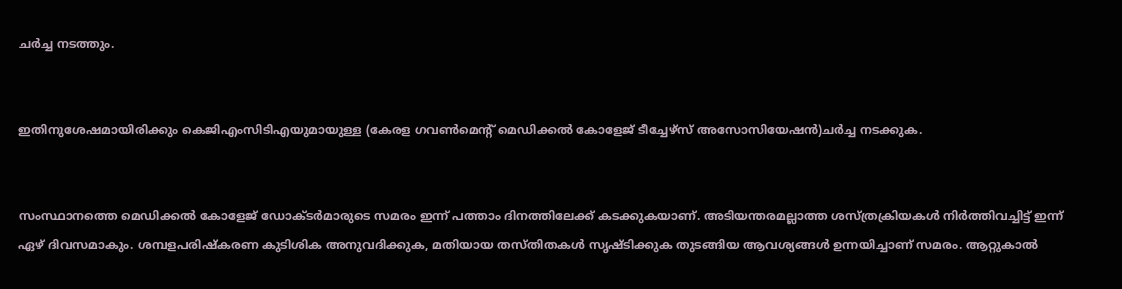ചർച്ച നടത്തും.


ഇതിനുശേഷമായിരിക്കും കെജിഎംസിടിഎയുമായുള്ള (കേരള ഗവണ്‍മെന്റ് മെഡിക്കല്‍ കോളേജ് ടീച്ചേഴ്സ് അസോസിയേഷൻ)ചർച്ച നടക്കുക.


സംസ്ഥാനത്തെ മെഡിക്കല്‍ കോളേജ് ഡോക്ടർമാരുടെ സമരം ഇന്ന് പത്താം ദിനത്തിലേക്ക് കടക്കുകയാണ്. അടിയന്തരമല്ലാത്ത ശസ്ത്രക്രിയകള്‍ നിർത്തിവച്ചിട്ട് ഇന്ന് ഏഴ് ദിവസമാകും. ശമ്പളപരിഷ്കരണ കുടിശിക അനുവദിക്കുക, മതിയായ തസ്തിതകള്‍ സൃഷ്ടിക്കുക തുടങ്ങിയ ആവശ്യങ്ങള്‍ ഉന്നയിച്ചാണ് സമരം. ആറ്റുകാല്‍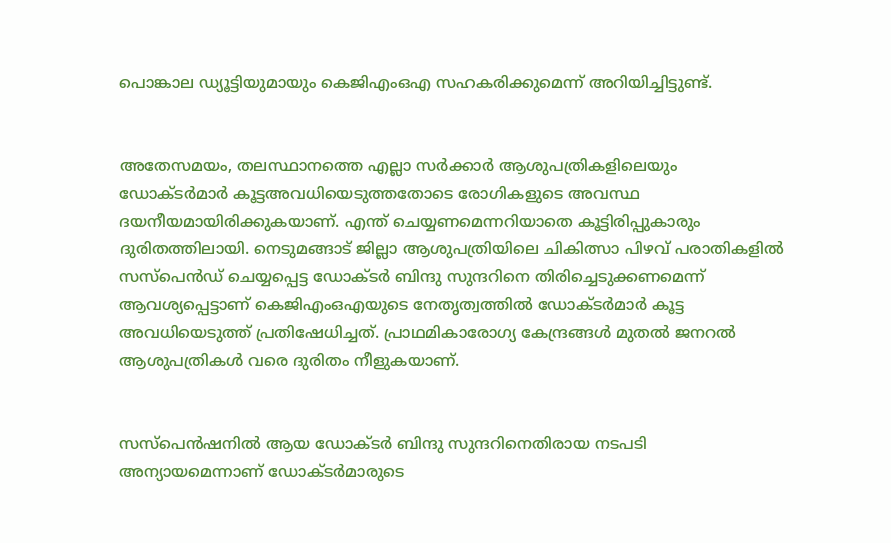പൊങ്കാല ഡ്യൂട്ടിയുമായും കെജിഎംഒഎ സഹകരിക്കുമെന്ന് അറിയിച്ചിട്ടുണ്ട്.


അതേസമയം, തലസ്ഥാനത്തെ എല്ലാ സർക്കാർ ആശുപത്രികളിലെയും ഡോക്ടർമാർ കൂട്ടഅവധിയെടുത്തതോടെ രോഗികളുടെ അവസ്ഥ ദയനീയമായിരിക്കുകയാണ്. എന്ത് ചെയ്യണമെന്നറിയാതെ കൂട്ടിരിപ്പുകാരും ദുരിതത്തിലായി. നെടുമങ്ങാട് ജില്ലാ ആശുപത്രിയിലെ ചികിത്സാ പിഴവ് പരാതികളില്‍ സസ്‌പെൻഡ് ചെയ്യപ്പെട്ട ഡോക്ടർ ബിന്ദു സുന്ദറിനെ തിരിച്ചെടുക്കണമെന്ന് ആവശ്യപ്പെട്ടാണ്‌ കെജിഎംഒഎയുടെ നേതൃത്വത്തില്‍ ഡോക്ടർമാർ കൂട്ട അവധിയെടുത്ത് പ്രതിഷേധിച്ചത്. പ്രാഥമികാരോഗ്യ കേന്ദ്രങ്ങള്‍ മുതല്‍ ജനറല്‍ ആശുപത്രികള്‍ വരെ ദുരിതം നീളുകയാണ്.


സസ്‌പെൻഷനില്‍ ആയ ഡോക്ടർ ബിന്ദു സുന്ദറിനെതിരായ നടപടി അന്യായമെന്നാണ്‌ ഡോക്ടർമാരുടെ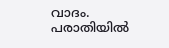വാദം. പരാതിയില്‍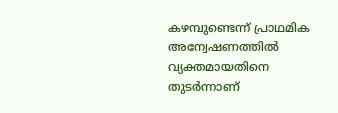കഴമ്പുണ്ടെന്ന് പ്രാഥമിക അന്വേഷണത്തില്‍ വ്യക്തമായതിനെ തുടർന്നാണ്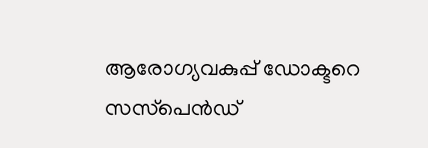ആരോഗ്യവകുപ്പ്‌ ഡോക്ടറെ സസ്‌പെൻഡ്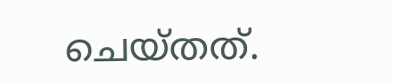ചെയ്തത്.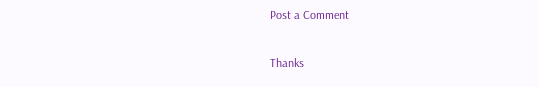Post a Comment

Thanks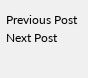Previous Post Next Post